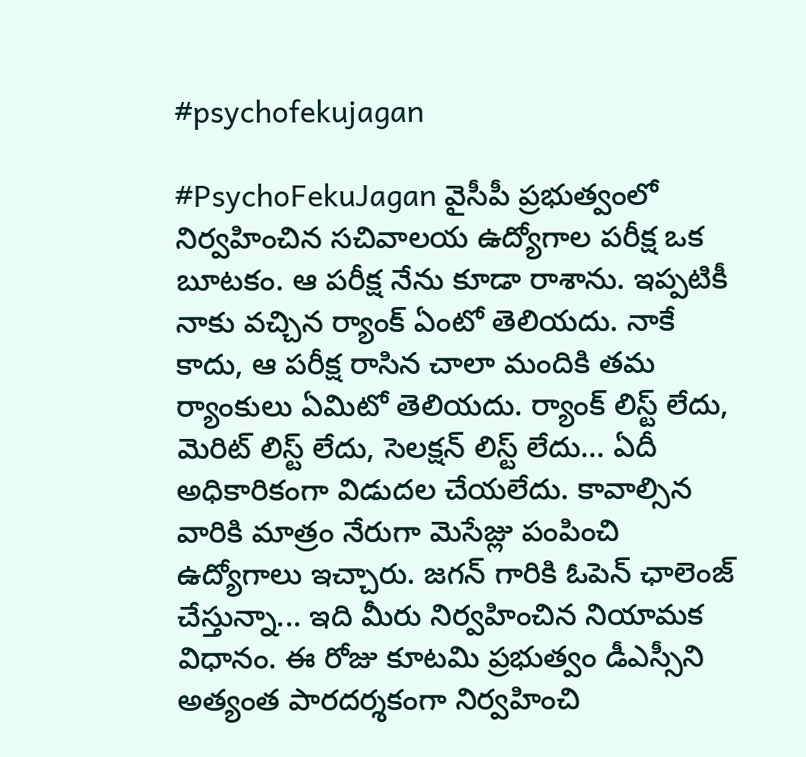#psychofekujagan

#PsychoFekuJagan వైసీపీ ప్రభుత్వంలో నిర్వహించిన సచివాలయ ఉద్యోగాల పరీక్ష ఒక బూటకం. ఆ పరీక్ష నేను కూడా రాశాను. ఇప్పటికీ నాకు వచ్చిన ర్యాంక్ ఏంటో తెలియదు. నాకే కాదు, ఆ పరీక్ష రాసిన చాలా మందికి తమ ర్యాంకులు ఏమిటో తెలియదు. ర్యాంక్ లిస్ట్ లేదు, మెరిట్ లిస్ట్ లేదు, సెలక్షన్ లిస్ట్ లేదు... ఏదీ అధికారికంగా విడుదల చేయలేదు. కావాల్సిన వారికి మాత్రం నేరుగా మెసేజ్లు పంపించి ఉద్యోగాలు ఇచ్చారు. జగన్ గారికి ఓపెన్ ఛాలెంజ్ చేస్తున్నా... ఇది మీరు నిర్వహించిన నియామక విధానం. ఈ రోజు కూటమి ప్రభుత్వం డీఎస్సీని అత్యంత పారదర్శకంగా నిర్వహించి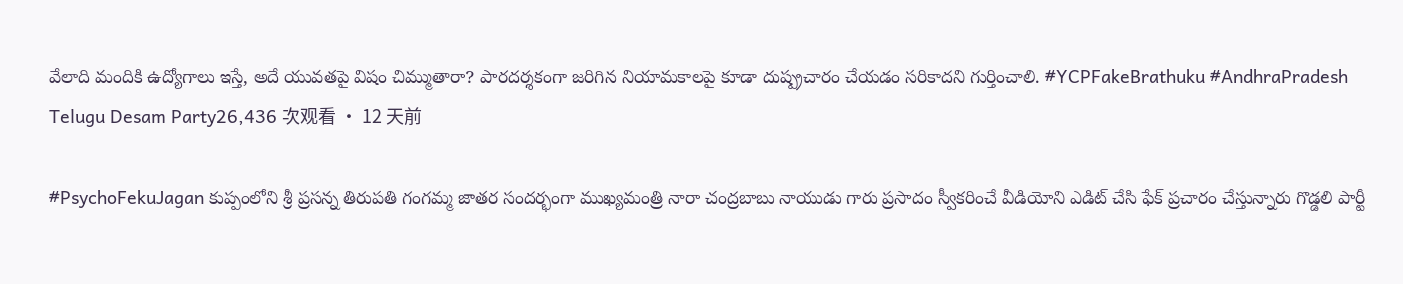వేలాది మందికి ఉద్యోగాలు ఇస్తే, అదే యువతపై విషం చిమ్ముతారా? పారదర్శకంగా జరిగిన నియామకాలపై కూడా దుష్ప్రచారం చేయడం సరికాదని గుర్తించాలి. #YCPFakeBrathuku #AndhraPradesh
Telugu Desam Party26,436 次观看 • 12 天前

#PsychoFekuJagan కుప్పంలోని శ్రీ ప్రసన్న తిరుపతి గంగమ్మ జాతర సందర్భంగా ముఖ్యమంత్రి నారా చంద్రబాబు నాయుడు గారు ప్రసాదం స్వీకరించే వీడియోని ఎడిట్ చేసి ఫేక్ ప్రచారం చేస్తున్నారు గొడ్డలి పార్టీ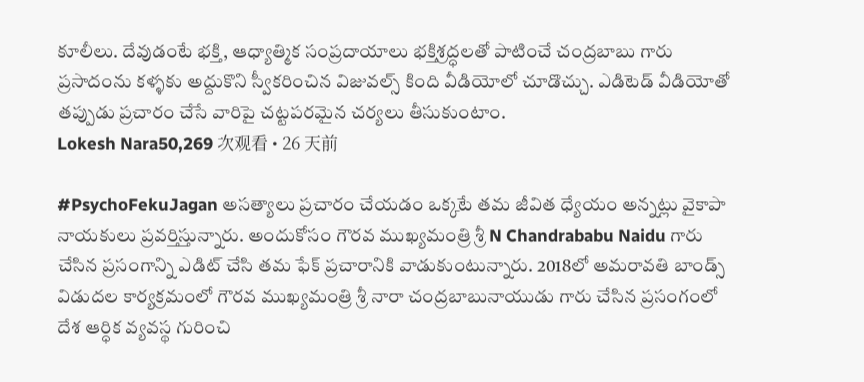కూలీలు. దేవుడంటే భక్తి, ఆధ్యాత్మిక సంప్రదాయాలు భక్తిశ్రద్ధలతో పాటించే చంద్రబాబు గారు ప్రసాదంను కళ్ళకు అద్దుకొని స్వీకరించిన విజువల్స్ కింది వీడియోలో చూడొచ్చు. ఎడిటెడ్ వీడియోతో తప్పుడు ప్రచారం చేసే వారిపై చట్టపరమైన చర్యలు తీసుకుంటాం.
Lokesh Nara50,269 次观看 • 26 天前

#PsychoFekuJagan అసత్యాలు ప్రచారం చేయడం ఒక్కటే తమ జీవిత ధ్యేయం అన్నట్లు వైకాపా నాయకులు ప్రవర్తిస్తున్నారు. అందుకోసం గౌరవ ముఖ్యమంత్రి శ్రీ N Chandrababu Naidu గారు చేసిన ప్రసంగాన్ని ఎడిట్ చేసి తమ ఫేక్ ప్రచారానికి వాడుకుంటున్నారు. 2018లో అమరావతి బాండ్స్ విడుదల కార్యక్రమంలో గౌరవ ముఖ్యమంత్రి శ్రీ నారా చంద్రబాబునాయుడు గారు చేసిన ప్రసంగంలో దేశ ఆర్ధిక వ్యవస్థ గురించి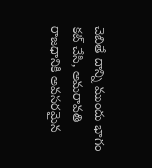చెబితే దాన్ని ముందు భాగం కట్ చేసి, అమరావతి రాజధానికి అవసరమైన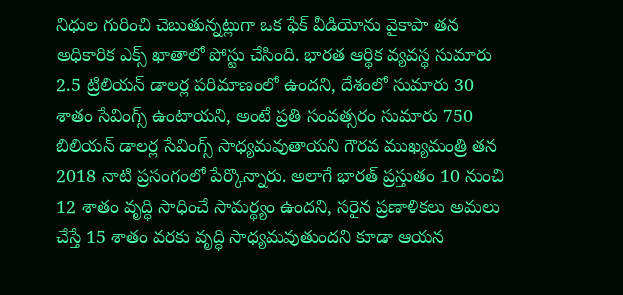నిధుల గురించి చెబుతున్నట్లుగా ఒక ఫేక్ వీడియోను వైకాపా తన అధికారిక ఎక్స్ ఖాతాలో పోస్టు చేసింది. భారత ఆర్థిక వ్యవస్థ సుమారు 2.5 ట్రిలియన్ డాలర్ల పరిమాణంలో ఉందని, దేశంలో సుమారు 30 శాతం సేవింగ్స్ ఉంటాయని, అంటే ప్రతి సంవత్సరం సుమారు 750 బిలియన్ డాలర్ల సేవింగ్స్ సాధ్యమవుతాయని గౌరవ ముఖ్యమంత్రి తన 2018 నాటి ప్రసంగంలో పేర్కొన్నారు. అలాగే భారత్ ప్రస్తుతం 10 నుంచి 12 శాతం వృద్ధి సాధించే సామర్థ్యం ఉందని, సరైన ప్రణాళికలు అమలు చేస్తే 15 శాతం వరకు వృద్ధి సాధ్యమవుతుందని కూడా ఆయన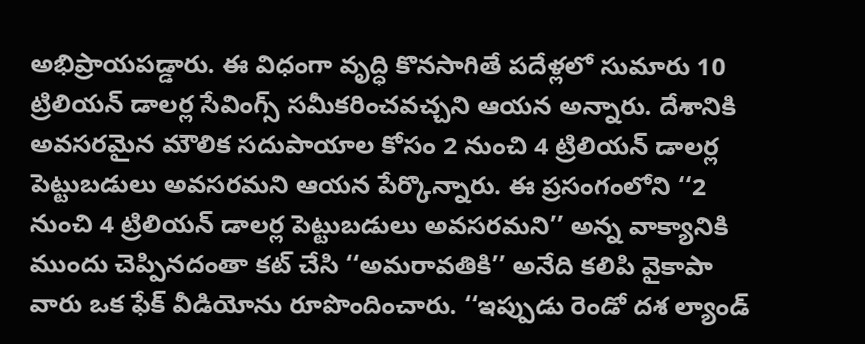అభిప్రాయపడ్డారు. ఈ విధంగా వృద్ధి కొనసాగితే పదేళ్లలో సుమారు 10 ట్రిలియన్ డాలర్ల సేవింగ్స్ సమీకరించవచ్చని ఆయన అన్నారు. దేశానికి అవసరమైన మౌలిక సదుపాయాల కోసం 2 నుంచి 4 ట్రిలియన్ డాలర్ల పెట్టుబడులు అవసరమని ఆయన పేర్కొన్నారు. ఈ ప్రసంగంలోని ‘‘2 నుంచి 4 ట్రిలియన్ డాలర్ల పెట్టుబడులు అవసరమని’’ అన్న వాక్యానికి ముందు చెప్పినదంతా కట్ చేసి ‘‘అమరావతికి’’ అనేది కలిపి వైకాపా వారు ఒక ఫేక్ వీడియోను రూపొందించారు. ‘‘ఇప్పుడు రెండో దశ ల్యాండ్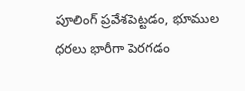పూలింగ్ ప్రవేశపెట్టడం, భూముల ధరలు భారీగా పెరగడం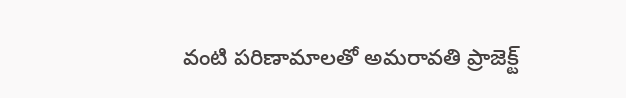వంటి పరిణామాలతో అమరావతి ప్రాజెక్ట్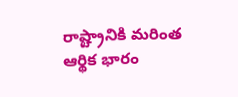రాష్ట్రానికి మరింత ఆర్థిక భారం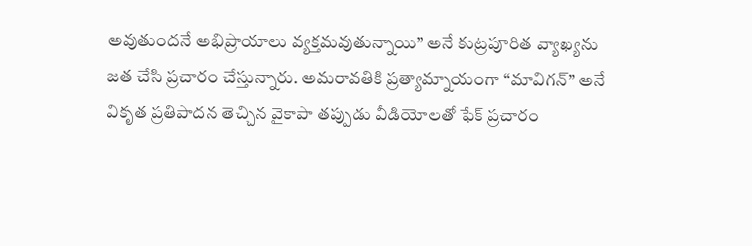అవుతుందనే అభిప్రాయాలు వ్యక్తమవుతున్నాయి’’ అనే కుట్రపూరిత వ్యాఖ్యను జత చేసి ప్రచారం చేస్తున్నారు. అమరావతికి ప్రత్యామ్నాయంగా ‘‘మావిగన్’’ అనే వికృత ప్రతిపాదన తెచ్చిన వైకాపా తప్పుడు వీడియోలతో ఫేక్ ప్రచారం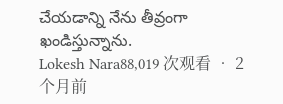చేయడాన్ని నేను తీవ్రంగా ఖండిస్తున్నాను.
Lokesh Nara88,019 次观看 • 2 个月前